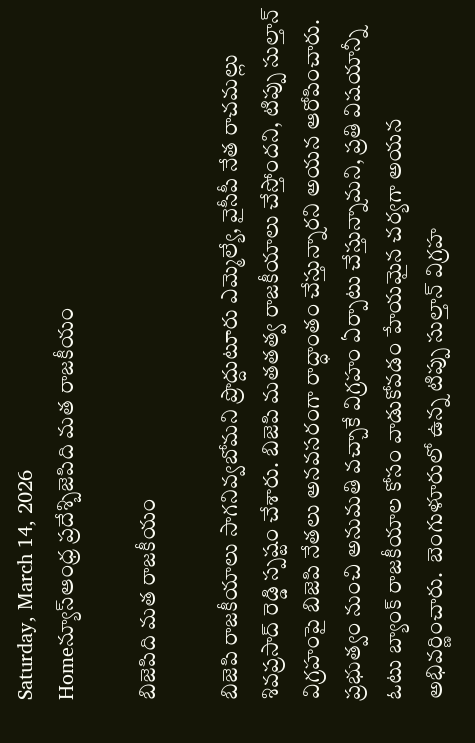Saturday, March 14, 2026
Homeన్యూస్ఆంధ్ర ప్రదేశ్బిజెపిది మత రాజకీయం

బిజెపిది మత రాజకీయం

బిజెపి రాజకీయాలు సాగనివ్వబోమని ప్రొద్దుటూరు ఎమ్మెల్యే, వైసీపీ నేత రాచమల్లు శివప్రసాద్ రెడ్డి స్పష్టం చేశారు. బిజెపి మతతత్వ రాజకీయాలు చేస్తోందని, టిప్పు సుల్తాన్ విగ్రహంపై బిజెపి నేతలు అనవసరంగా రాద్ధాంతం చేస్తున్నారని అయన ఆరోపించారు.  ప్రభుత్వం నుంచి అనుమతి వచ్చాకే విగ్రహం ఏర్పాటు చేస్తున్నామని, ప్రతి విషయాన్నీ ఓటు బ్యాంక్ రాజకీయాల కోసం వాడుకోవడం హేయమైన చర్యగా అయన అభివర్ణించారు.  బెంగుళూరులో ఉన్న టిప్పు సుల్తాన్ విగ్రహ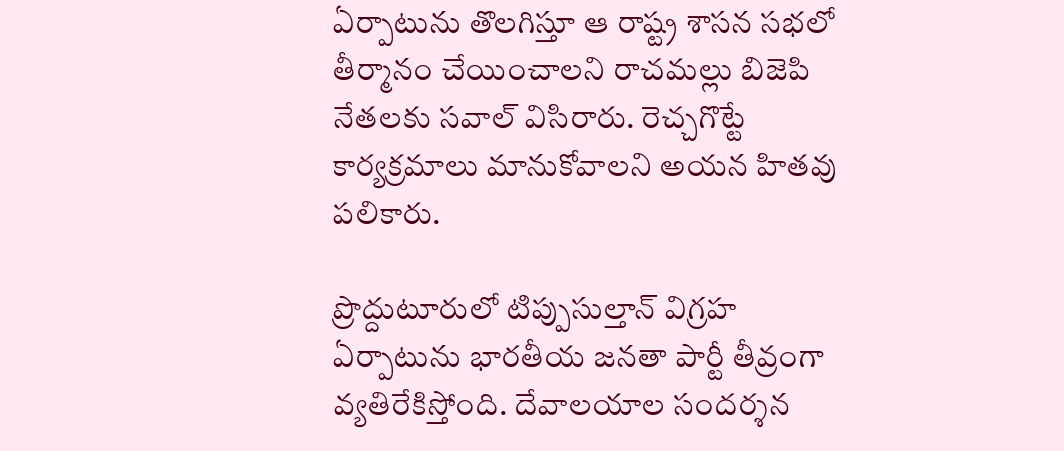ఏర్పాటును తొలగిస్తూ ఆ రాష్ట్ర శాసన సభలో తీర్మానం చేయించాలని రాచమల్లు బిజెపి నేతలకు సవాల్ విసిరారు. రెచ్చగొట్టే కార్యక్రమాలు మానుకోవాలని అయన హితవు పలికారు.

ప్రొద్దుటూరులో టిప్పుసుల్తాన్ విగ్రహ ఏర్పాటును భారతీయ జనతా పార్టీ తీవ్రంగా వ్యతిరేకిస్తోంది. దేవాలయాల సందర్శన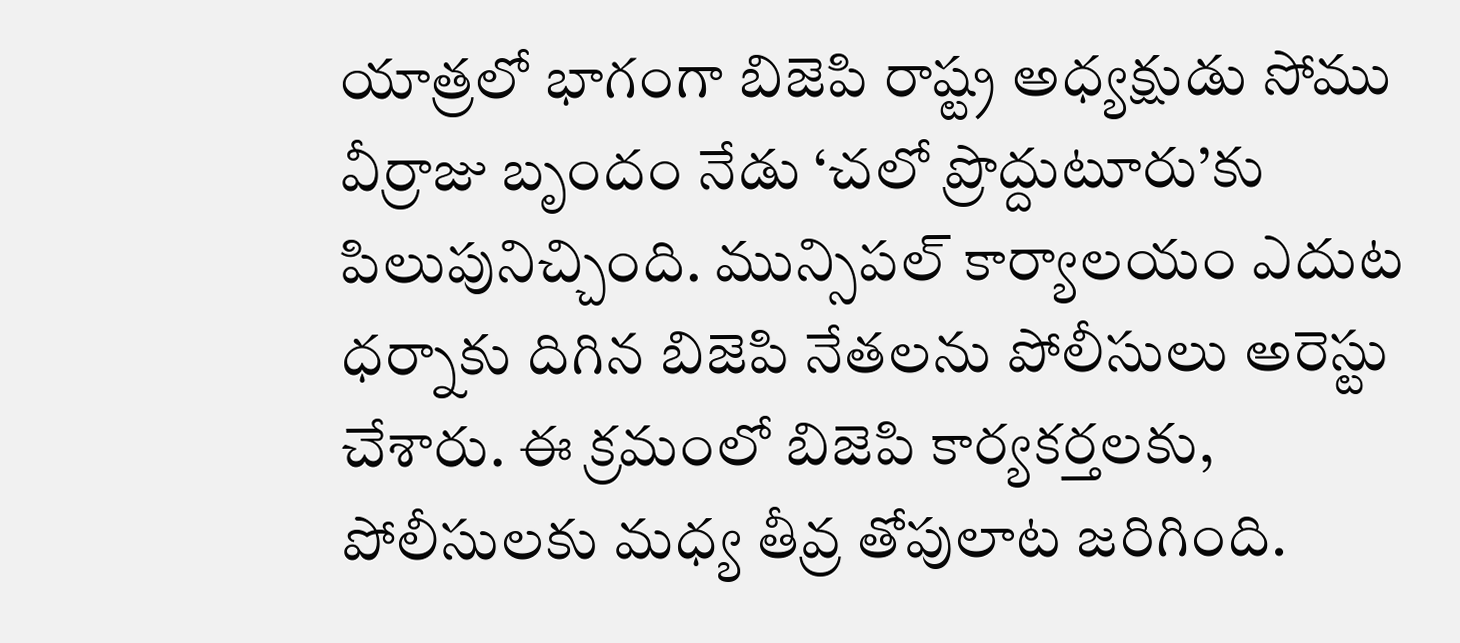యాత్రలో భాగంగా బిజెపి రాష్ట్ర అధ్యక్షుడు సోము వీర్రాజు బృందం నేడు ‘చలో ప్రొద్దుటూరు’కు పిలుపునిచ్చింది. మున్సిపల్ కార్యాలయం ఎదుట  ధర్నాకు దిగిన బిజెపి నేతలను పోలీసులు అరెస్టు చేశారు. ఈ క్రమంలో బిజెపి కార్యకర్తలకు, పోలీసులకు మధ్య తీవ్ర తోపులాట జరిగింది.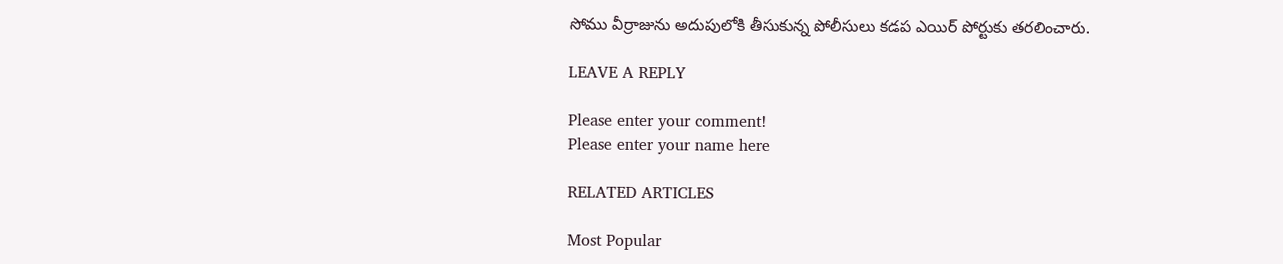సోము వీర్రాజును అదుపులోకి తీసుకున్న పోలీసులు కడప ఎయిర్ పోర్టుకు తరలించారు.

LEAVE A REPLY

Please enter your comment!
Please enter your name here

RELATED ARTICLES

Most Popular